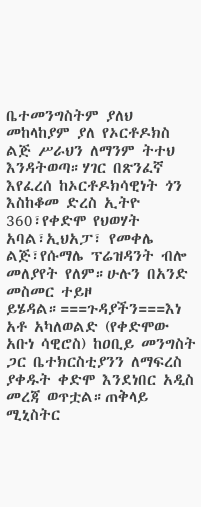ቤተመንግስትም ያለህ መከላከያም ያለ የኦርቶዶክስ ልጅ ሥራህን ለማንም ትተህ እንዳትወጣ።ሃገር በጽንፈኛ እየፈረሰ ከኦርቶዶክሳዊነት ጎን እስከቆመ ድረስ ኢትዮ 360፣የቀድሞ የህወሃት አባል፣ኢህአፓ፣ የመቀሌ ልጅ፣የሱማሌ ፕሬዝዳንት ብሎ መለያየት የለም።ሁሉን በአንድ መስመር ተይዞ ይሄዳል።===ጉዳያችን===እነ አቶ አካለወልድ (የቀድሞው አቡነ ሳዊሮስ) ከዐቢይ መንግስት ጋር ቤተክርስቲያንን ለማፍረስ ያቀዱት ቀድሞ እንደነበር አዲስ መረጃ ወጥቷል።ጠቅላይ ሚኒስትር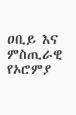ዐቢይ እና ምስጢራዊ የኦሮምያ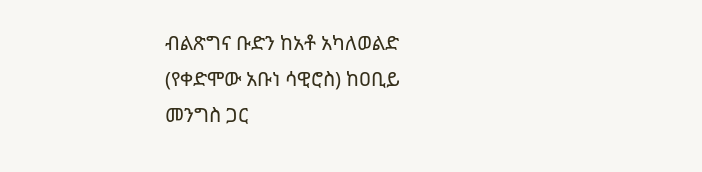ብልጽግና ቡድን ከአቶ አካለወልድ (የቀድሞው አቡነ ሳዊሮስ) ከዐቢይ መንግስ ጋር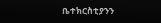ቤተክርስቲያንን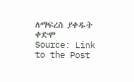ለማፍረስ ያቀዱት ቀድሞ
Source: Link to the Post